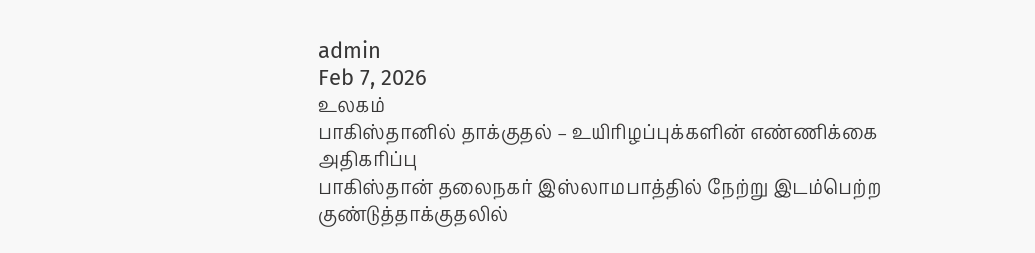admin
Feb 7, 2026
உலகம்
பாகிஸ்தானில் தாக்குதல் – உயிரிழப்புக்களின் எண்ணிக்கை அதிகரிப்பு
பாகிஸ்தான் தலைநகர் இஸ்லாமபாத்தில் நேற்று இடம்பெற்ற குண்டுத்தாக்குதலில்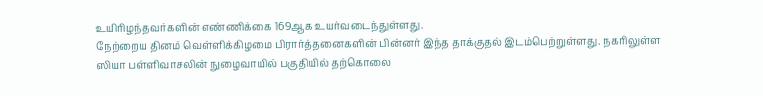உயிரிழந்தவர்களின் எண்ணிக்கை 169ஆக உயர்வடைந்துள்ளது.
நேற்றைய தினம் வெள்ளிக்கிழமை பிரார்த்தனைகளின் பின்னர் இந்த தாக்குதல் இடம்பெற்றுள்ளது. நகரிலுள்ள ஸியா பள்ளிவாசலின் நுழைவாயில் பகுதியில் தற்கொலை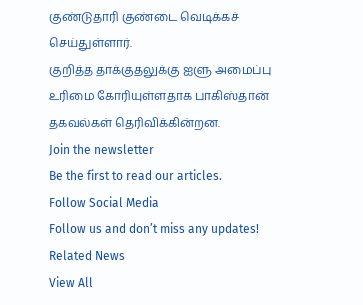குண்டுதாரி குண்டை வெடிக்கச் செய்துள்ளார்.
குறித்த தாக்குதலுக்கு ஐளு அமைப்பு உரிமை கோரியுள்ளதாக பாகிஸ்தான் தகவல்கள் தெரிவிக்கின்றன.
Join the newsletter
Be the first to read our articles.
Follow Social Media
Follow us and don’t miss any updates!
Related News
View All